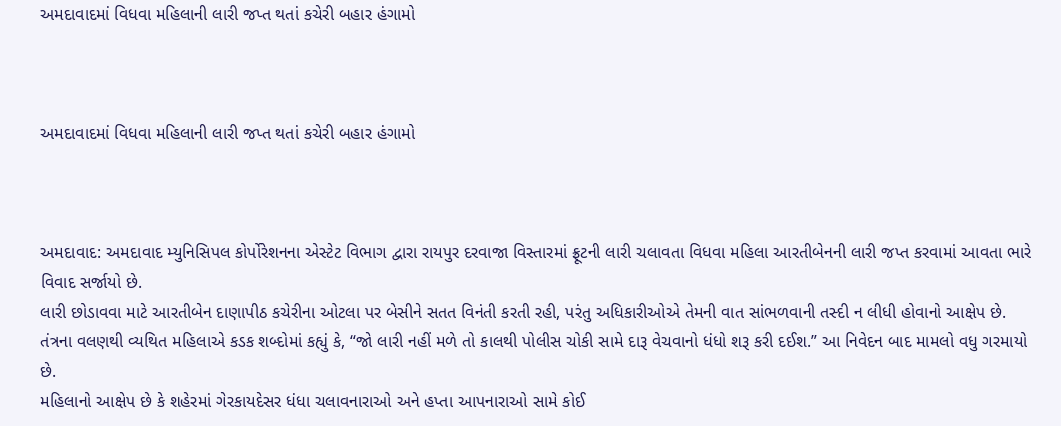અમદાવાદમાં વિધવા મહિલાની લારી જપ્ત થતાં કચેરી બહાર હંગામો



અમદાવાદમાં વિધવા મહિલાની લારી જપ્ત થતાં કચેરી બહાર હંગામો



અમદાવાદ: અમદાવાદ મ્યુનિસિપલ કોર્પોરેશનના એસ્ટેટ વિભાગ દ્વારા રાયપુર દરવાજા વિસ્તારમાં ફ્રૂટની લારી ચલાવતા વિધવા મહિલા આરતીબેનની લારી જપ્ત કરવામાં આવતા ભારે વિવાદ સર્જાયો છે.
લારી છોડાવવા માટે આરતીબેન દાણાપીઠ કચેરીના ઓટલા પર બેસીને સતત વિનંતી કરતી રહી, પરંતુ અધિકારીઓએ તેમની વાત સાંભળવાની તસ્દી ન લીધી હોવાનો આક્ષેપ છે.
તંત્રના વલણથી વ્યથિત મહિલાએ કડક શબ્દોમાં કહ્યું કે, “જો લારી નહીં મળે તો કાલથી પોલીસ ચોકી સામે દારૂ વેચવાનો ધંધો શરૂ કરી દઈશ.” આ નિવેદન બાદ મામલો વધુ ગરમાયો છે.
મહિલાનો આક્ષેપ છે કે શહેરમાં ગેરકાયદેસર ધંધા ચલાવનારાઓ અને હપ્તા આપનારાઓ સામે કોઈ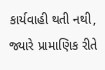કાર્યવાહી થતી નથી, જ્યારે પ્રામાણિક રીતે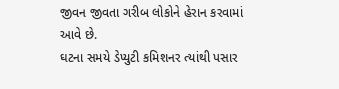જીવન જીવતા ગરીબ લોકોને હેરાન કરવામાં આવે છે.
ઘટના સમયે ડેપ્યુટી કમિશનર ત્યાંથી પસાર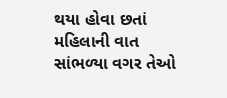થયા હોવા છતાં મહિલાની વાત સાંભળ્યા વગર તેઓ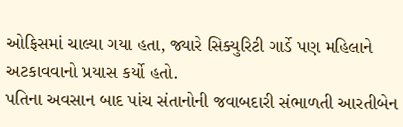ઓફિસમાં ચાલ્યા ગયા હતા, જ્યારે સિક્યુરિટી ગાર્ડે પણ મહિલાને અટકાવવાનો પ્રયાસ કર્યો હતો.
પતિના અવસાન બાદ પાંચ સંતાનોની જવાબદારી સંભાળતી આરતીબેન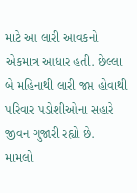માટે આ લારી આવકનો એકમાત્ર આધાર હતી. છેલ્લા બે મહિનાથી લારી જપ્ત હોવાથી પરિવાર પડોશીઓના સહારે જીવન ગુજારી રહ્યો છે.
મામલો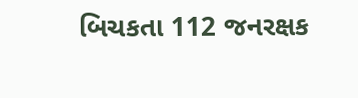બિચકતા 112 જનરક્ષક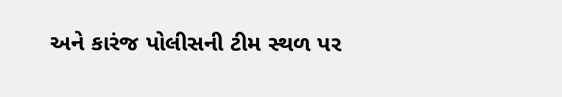અને કારંજ પોલીસની ટીમ સ્થળ પર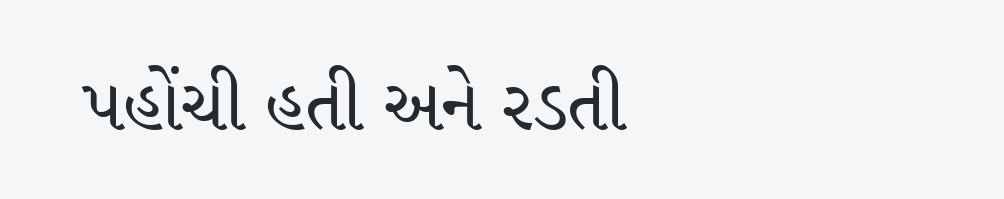પહોંચી હતી અને રડતી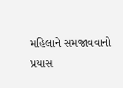મહિલાને સમજાવવાનો પ્રયાસ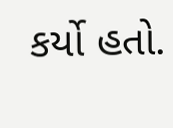કર્યો હતો.